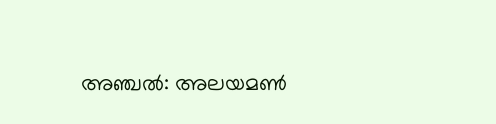അഞ്ചല്‍: അലയമണ്‍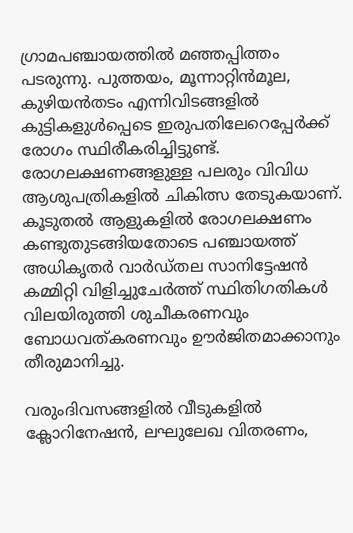ഗ്രാമപഞ്ചായത്തില്‍ മഞ്ഞപ്പിത്തം പടരുന്നു. പുത്തയം, മൂന്നാറ്റിൻമൂല, കുഴിയന്‍തടം എന്നിവിടങ്ങളിൽ കുട്ടികളുൾപ്പെടെ ഇരുപതിലേറെപ്പേർക്ക് രോഗം സ്ഥിരീകരിച്ചിട്ടുണ്ട്. രോഗലക്ഷണങ്ങളുള്ള പലരും വിവിധ ആശുപത്രികളില്‍ ചികിത്സ തേടുകയാണ്. കൂടുതല്‍ ആളുകളില്‍ രോഗലക്ഷണം കണ്ടുതുടങ്ങിയതോടെ പഞ്ചായത്ത് അധികൃതര്‍ വാര്‍ഡ്തല സാനിട്ടേഷന്‍ കമ്മിറ്റി വിളിച്ചുചേര്‍ത്ത് സ്ഥിതിഗതികൾ വിലയിരുത്തി ശുചീകരണവും ബോധവത്കരണവും ഊര്‍ജിതമാക്കാനും തീരുമാനിച്ചു.

വരുംദിവസങ്ങളിൽ വീടുകളില്‍ ക്ലോറിനേഷന്‍, ലഘുലേഖ വിതരണം,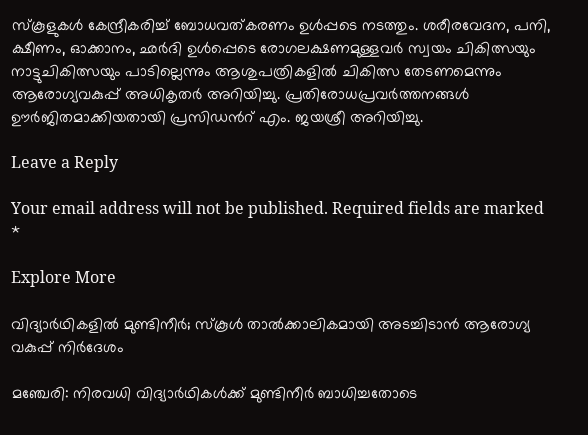സ്കൂളുകള്‍ കേന്ദ്രീകരിച്ച് ബോധവത്കരണം ഉള്‍പ്പടെ നടത്തും. ശരീരവേദന, പനി, ക്ഷീണം, ഓക്കാനം, ഛര്‍ദി ഉൾപ്പെടെ രോഗലക്ഷണമുള്ളവര്‍ സ്വയം ചികിത്സയും നാട്ടുചികിത്സയും പാടില്ലെന്നും ആശുപത്രികളില്‍ ചികിത്സ തേടണമെന്നും ആരോഗ്യവകുപ്പ് അധികൃതര്‍ അറിയിച്ചു. പ്രതിരോധപ്രവർത്തനങ്ങള്‍ ഊര്‍ജിതമാക്കിയതായി പ്രസിഡന്‍റ് എം. ജയശ്രീ അറിയിച്ചു.

Leave a Reply

Your email address will not be published. Required fields are marked *

Explore More

വിദ്യാർഥികളിൽ മുണ്ടിനീർ; സ്കൂൾ താൽക്കാലികമായി അടച്ചിടാൻ ആരോഗ്യ വകുപ്പ് നിർദേശം

മഞ്ചേരി: നിരവധി വിദ്യാർഥികൾക്ക് മുണ്ടിനീർ ബാധിച്ചതോടെ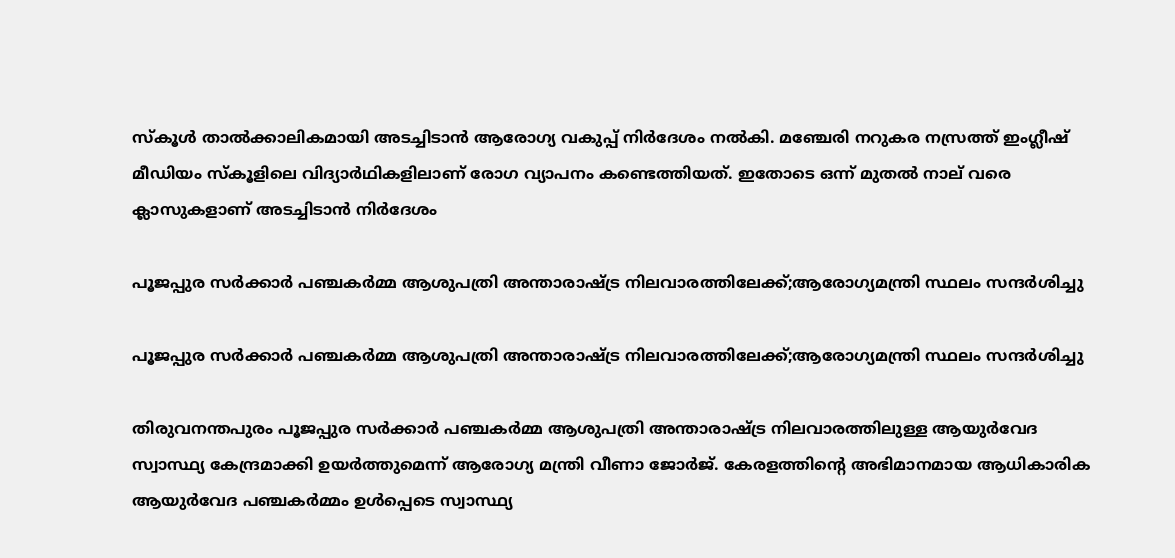സ്കൂൾ താൽക്കാലികമായി അടച്ചിടാൻ ആരോഗ്യ വകുപ്പ് നിർദേശം നൽകി. മഞ്ചേരി നറുകര നസ്രത്ത് ഇംഗ്ലീഷ് മീഡിയം സ്കൂളിലെ വിദ്യാർഥികളിലാണ് രോഗ വ്യാപനം കണ്ടെത്തിയത്. ഇതോടെ ഒന്ന് മുതൽ നാല് വരെ ക്ലാസുകളാണ് അടച്ചിടാൻ നിർദേശം

പൂജപ്പുര സർക്കാർ പഞ്ചകർമ്മ ആശുപത്രി അന്താരാഷ്ട്ര നിലവാരത്തിലേക്ക്;ആരോഗ്യമന്ത്രി സ്ഥലം സന്ദർശിച്ചു

പൂജപ്പുര സർക്കാർ പഞ്ചകർമ്മ ആശുപത്രി അന്താരാഷ്ട്ര നിലവാരത്തിലേക്ക്;ആരോഗ്യമന്ത്രി സ്ഥലം സന്ദർശിച്ചു

തിരുവനന്തപുരം പൂജപ്പുര സർക്കാർ പഞ്ചകർമ്മ ആശുപത്രി അന്താരാഷ്ട്ര നിലവാരത്തിലുള്ള ആയുർവേദ സ്വാസ്ഥ്യ കേന്ദ്രമാക്കി ഉയർത്തുമെന്ന് ആരോഗ്യ മന്ത്രി വീണാ ജോർജ്. കേരളത്തിന്റെ അഭിമാനമായ ആധികാരിക ആയുർവേദ പഞ്ചകർമ്മം ഉൾപ്പെടെ സ്വാസ്ഥ്യ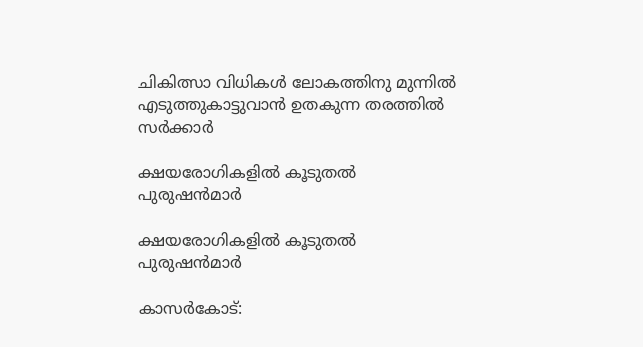ചികിത്സാ വിധികൾ ലോകത്തിനു മുന്നിൽ എടുത്തുകാട്ടുവാൻ ഉതകുന്ന തരത്തിൽ സർക്കാർ

ക്ഷയരോഗികളിൽ കൂടുതൽ പുരുഷൻമാർ

ക്ഷയരോഗികളിൽ കൂടുതൽ പുരുഷൻമാർ

കാസർകോട്: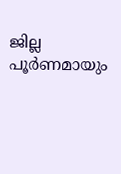ജില്ല പൂർണമായും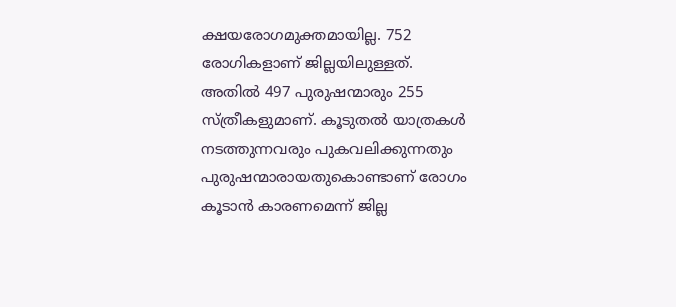ക്ഷയരോഗമുക്തമായില്ല. 752 രോഗികളാണ് ജില്ലയിലുള്ളത്. അതിൽ 497 പുരുഷന്മാരും 255 സ്ത്രീകളുമാണ്. കൂടുതൽ യാത്രകൾ നടത്തുന്നവരും പുകവലിക്കുന്നതും പുരുഷന്മാരായതുകൊണ്ടാണ് രോഗം കൂടാൻ കാരണമെന്ന് ജില്ല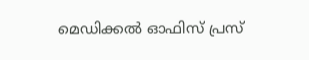മെഡിക്കൽ ഓഫിസ് പ്രസ്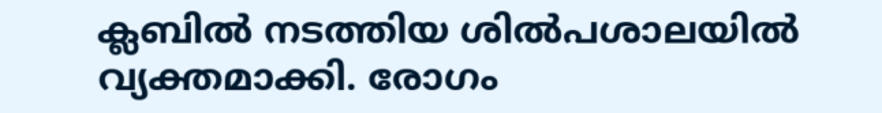ക്ലബിൽ നടത്തിയ ശിൽപശാലയിൽ വ്യക്തമാക്കി. രോഗം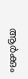ആർക്കും